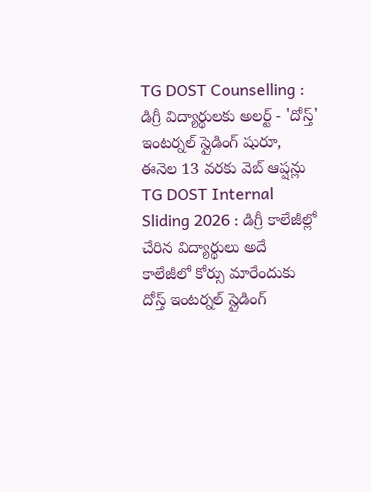TG DOST Counselling : డిగ్రీ విద్యార్థులకు అలర్ట్ - 'దోస్త్' ఇంటర్నల్ స్లైడింగ్ షురూ, ఈనెల 13 వరకు వెబ్ ఆప్షన్లు
TG DOST Internal Sliding 2026 : డిగ్రీ కాలేజీల్లో చేరిన విద్యార్థులు అదే కాలేజీలో కోర్సు మారేందుకు దోస్త్ ఇంటర్నల్ స్లైడింగ్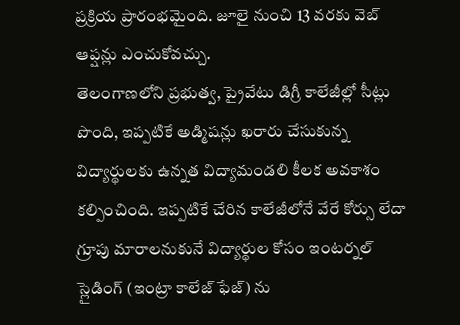ప్రక్రియ ప్రారంభమైంది. జూలై నుంచి 13 వరకు వెబ్ ఆప్షన్లు ఎంచుకోవచ్చు.
తెలంగాణలోని ప్రభుత్వ, ప్రైవేటు డిగ్రీ కాలేజీల్లో సీట్లు పొంది, ఇప్పటికే అడ్మిషన్లు ఖరారు చేసుకున్న విద్యార్థులకు ఉన్నత విద్యామండలి కీలక అవకాశం కల్పించింది. ఇప్పటికే చేరిన కాలేజీలోనే వేరే కోర్సు లేదా గ్రూపు మారాలనుకునే విద్యార్థుల కోసం ఇంటర్నల్ స్లైడింగ్ (ఇంట్రా కాలేజ్ ఫేజ్) ను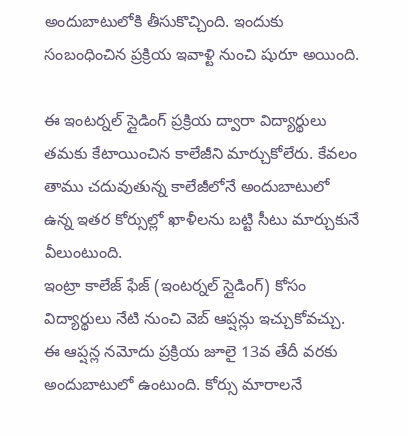అందుబాటులోకి తీసుకొచ్చింది. ఇందుకు సంబంధించిన ప్రక్రియ ఇవాళ్టి నుంచి షురూ అయింది.

ఈ ఇంటర్నల్ స్లైడింగ్ ప్రక్రియ ద్వారా విద్యార్థులు తమకు కేటాయించిన కాలేజీని మార్చుకోలేరు. కేవలం తాము చదువుతున్న కాలేజీలోనే అందుబాటులో ఉన్న ఇతర కోర్సుల్లో ఖాళీలను బట్టి సీటు మార్చుకునే వీలుంటుంది.
ఇంట్రా కాలేజ్ ఫేజ్ (ఇంటర్నల్ స్లైడింగ్) కోసం విద్యార్థులు నేటి నుంచి వెబ్ ఆప్షన్లు ఇచ్చుకోవచ్చు. ఈ ఆప్షన్ల నమోదు ప్రక్రియ జూలై 13వ తేదీ వరకు అందుబాటులో ఉంటుంది. కోర్సు మారాలనే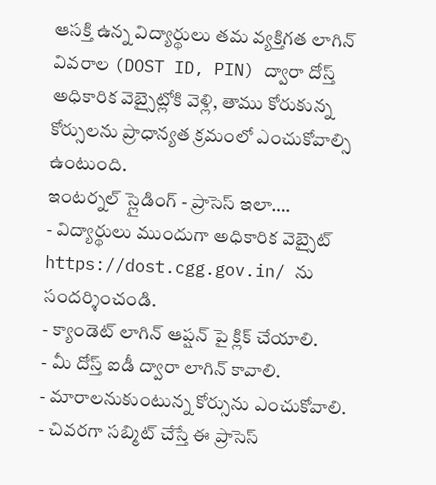ఆసక్తి ఉన్న విద్యార్థులు తమ వ్యక్తిగత లాగిన్ వివరాల (DOST ID, PIN) ద్వారా దోస్త్ అధికారిక వెబ్సైట్లోకి వెళ్లి, తాము కోరుకున్న కోర్సులను ప్రాధాన్యత క్రమంలో ఎంచుకోవాల్సి ఉంటుంది.
ఇంటర్నల్ స్లైడింగ్ - ప్రాసెస్ ఇలా….
- విద్యార్థులు ముందుగా అధికారిక వెబ్సైట్ https://dost.cgg.gov.in/ ను సందర్శించండి.
- క్యాండెట్ లాగిన్ ఆప్షన్ పై క్లిక్ చేయాలి.
- మీ దోస్త్ ఐడీ ద్వారా లాగిన్ కావాలి.
- మారాలనుకుంటున్న కోర్సును ఎంచుకోవాలి.
- చివరగా సబ్మిట్ చేస్తే ఈ ప్రాసెస్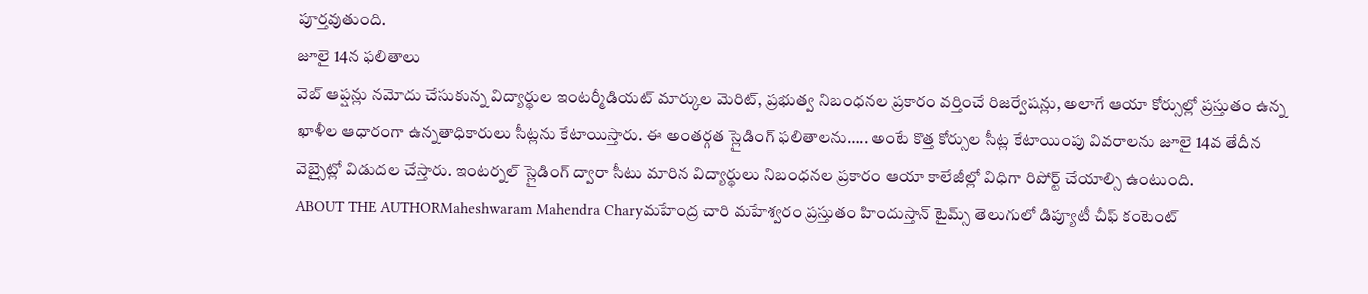పూర్తవుతుంది.
జూలై 14న ఫలితాలు
వెబ్ ఆప్షన్లు నమోదు చేసుకున్న విద్యార్థుల ఇంటర్మీడియట్ మార్కుల మెరిట్, ప్రభుత్వ నిబంధనల ప్రకారం వర్తించే రిజర్వేషన్లు, అలాగే ఆయా కోర్సుల్లో ప్రస్తుతం ఉన్న ఖాళీల ఆధారంగా ఉన్నతాధికారులు సీట్లను కేటాయిస్తారు. ఈ అంతర్గత స్లైడింగ్ ఫలితాలను….. అంటే కొత్త కోర్సుల సీట్ల కేటాయింపు వివరాలను జూలై 14వ తేదీన వెబ్సైట్లో విడుదల చేస్తారు. ఇంటర్నల్ స్లైడింగ్ ద్వారా సీటు మారిన విద్యార్థులు నిబంధనల ప్రకారం ఆయా కాలేజీల్లో విధిగా రిపోర్ట్ చేయాల్సి ఉంటుంది.
ABOUT THE AUTHORMaheshwaram Mahendra Charyమహేంద్ర చారి మహేశ్వరం ప్రస్తుతం హిందుస్తాన్ టైమ్స్ తెలుగులో డిప్యూటీ చీఫ్ కంటెంట్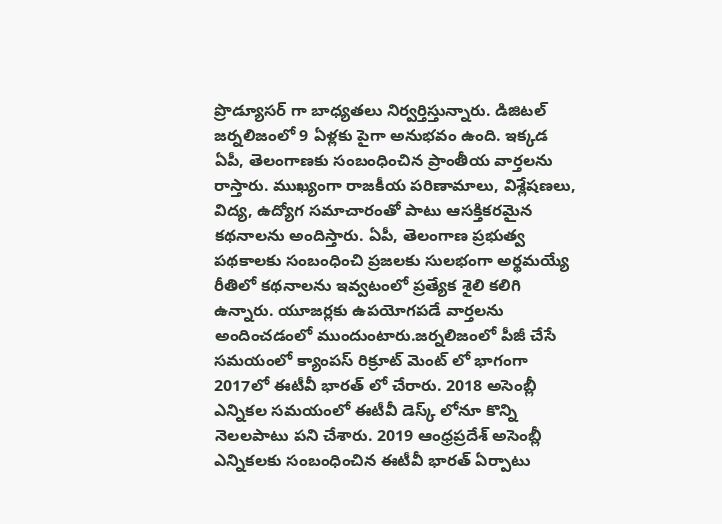ప్రొడ్యూసర్ గా బాధ్యతలు నిర్వర్తిస్తున్నారు. డిజిటల్ జర్నలిజంలో 9 ఏళ్లకు పైగా అనుభవం ఉంది. ఇక్కడ ఏపీ, తెలంగాణకు సంబంధించిన ప్రాంతీయ వార్తలను రాస్తారు. ముఖ్యంగా రాజకీయ పరిణామాలు, విశ్లేషణలు, విద్య, ఉద్యోగ సమాచారంతో పాటు ఆసక్తికరమైన కథనాలను అందిస్తారు. ఏపీ, తెలంగాణ ప్రభుత్వ పథకాలకు సంబంధించి ప్రజలకు సులభంగా అర్థమయ్యే రీతిలో కథనాలను ఇవ్వటంలో ప్రత్యేక శైలి కలిగి ఉన్నారు. యూజర్లకు ఉపయోగపడే వార్తలను అందించడంలో ముందుంటారు.జర్నలిజంలో పీజీ చేసే సమయంలో క్యాంపస్ రిక్రూట్ మెంట్ లో భాగంగా 2017లో ఈటీవీ భారత్ లో చేరారు. 2018 అసెంబ్లీ ఎన్నికల సమయంలో ఈటీవీ డెస్క్ లోనూ కొన్ని నెలలపాటు పని చేశారు. 2019 ఆంధ్రప్రదేశ్ అసెంబ్లీ ఎన్నికలకు సంబంధించిన ఈటీవీ భారత్ ఏర్పాటు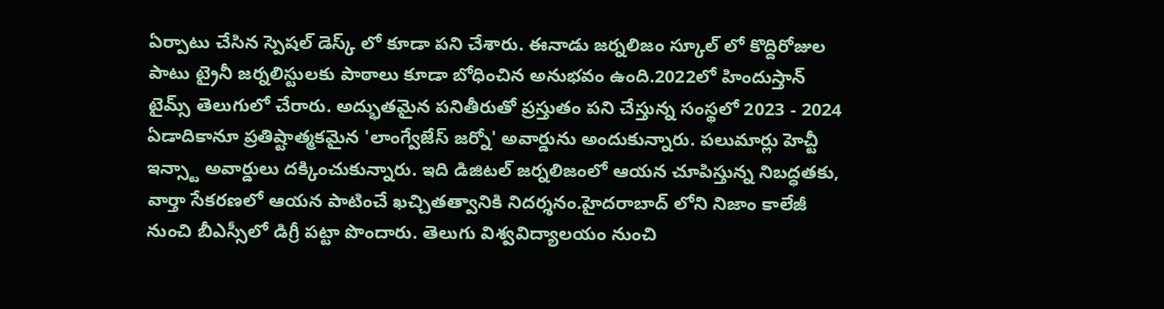ఏర్పాటు చేసిన స్పెషల్ డెస్క్ లో కూడా పని చేశారు. ఈనాడు జర్నలిజం స్కూల్ లో కొద్దిరోజుల పాటు ట్రైనీ జర్నలిస్టులకు పాఠాలు కూడా బోధించిన అనుభవం ఉంది.2022లో హిందుస్తాన్ టైమ్స్ తెలుగులో చేరారు. అద్భుతమైన పనితీరుతో ప్రస్తుతం పని చేస్తున్న సంస్థలో 2023 - 2024 ఏడాదికానూ ప్రతిష్టాత్మకమైన 'లాంగ్వేజేస్ జర్నో' అవార్డును అందుకున్నారు. పలుమార్లు హెచ్టీ ఇన్స్టా అవార్డులు దక్కించుకున్నారు. ఇది డిజిటల్ జర్నలిజంలో ఆయన చూపిస్తున్న నిబద్ధతకు, వార్తా సేకరణలో ఆయన పాటించే ఖచ్చితత్వానికి నిదర్శనం.హైదరాబాద్ లోని నిజాం కాలేజీ నుంచి బీఎస్సీలో డిగ్రీ పట్టా పొందారు. తెలుగు విశ్వవిద్యాలయం నుంచి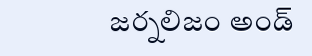జర్నలిజం అండ్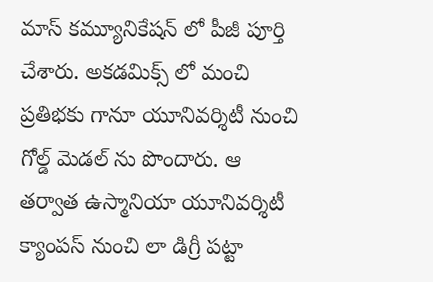మాస్ కమ్యూనికేషన్ లో పీజీ పూర్తి చేశారు. అకడమిక్స్ లో మంచి ప్రతిభకు గానూ యూనివర్శిటీ నుంచి గోల్డ్ మెడల్ ను పొందారు. ఆ తర్వాత ఉస్మానియా యూనివర్శిటీ క్యాంపస్ నుంచి లా డిగ్రీ పట్టా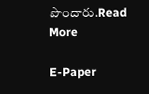పొందారు.Read More

E-Paper